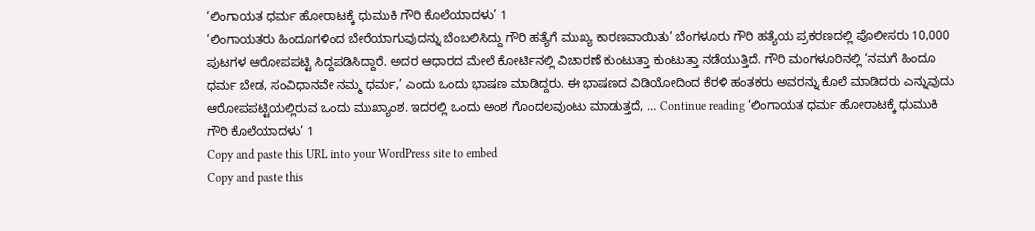‘ಲಿಂಗಾಯತ ಧರ್ಮ ಹೋರಾಟಕ್ಕೆ ಧುಮುಕಿ ಗೌರಿ ಕೊಲೆಯಾದಳು’ 1
‘ಲಿಂಗಾಯತರು ಹಿಂದೂಗಳಿಂದ ಬೇರೆಯಾಗುವುದನ್ನು ಬೆಂಬಲಿಸಿದ್ದು ಗೌರಿ ಹತ್ಯೆಗೆ ಮುಖ್ಯ ಕಾರಣವಾಯಿತು’ ಬೆಂಗಳೂರು ಗೌರಿ ಹತ್ಯೆಯ ಪ್ರಕರಣದಲ್ಲಿ ಪೊಲೀಸರು 10,000 ಪುಟಗಳ ಆರೋಪಪಟ್ಟಿ ಸಿದ್ದಪಡಿಸಿದ್ದಾರೆ. ಅದರ ಆಧಾರದ ಮೇಲೆ ಕೋರ್ಟಿನಲ್ಲಿ ವಿಚಾರಣೆ ಕುಂಟುತ್ತಾ ಕುಂಟುತ್ತಾ ನಡೆಯುತ್ತಿದೆ. ಗೌರಿ ಮಂಗಳೂರಿನಲ್ಲಿ ‘ನಮಗೆ ಹಿಂದೂ ಧರ್ಮ ಬೇಡ, ಸಂವಿಧಾನವೇ ನಮ್ಮ ಧರ್ಮ,’ ಎಂದು ಒಂದು ಭಾಷಣ ಮಾಡಿದ್ದರು. ಈ ಭಾಷಣದ ವಿಡಿಯೋದಿಂದ ಕೆರಳಿ ಹಂತಕರು ಅವರನ್ನು ಕೊಲೆ ಮಾಡಿದರು ಎನ್ನುವುದು ಆರೋಪಪಟ್ಟಿಯಲ್ಲಿರುವ ಒಂದು ಮುಖ್ಯಾಂಶ. ಇದರಲ್ಲಿ ಒಂದು ಅಂಶ ಗೊಂದಲವುಂಟು ಮಾಡುತ್ತದೆ, … Continue reading ‘ಲಿಂಗಾಯತ ಧರ್ಮ ಹೋರಾಟಕ್ಕೆ ಧುಮುಕಿ ಗೌರಿ ಕೊಲೆಯಾದಳು’ 1
Copy and paste this URL into your WordPress site to embed
Copy and paste this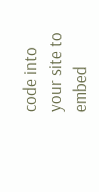code into your site to embed